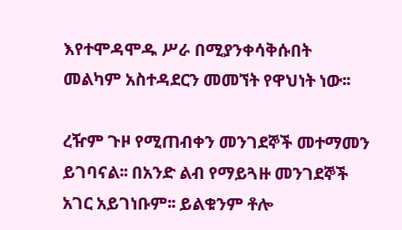እየተሞዳሞዱ ሥራ በሚያንቀሳቅሱበት መልካም አስተዳደርን መመኘት የዋህነት ነው፡፡

ረዥም ጉዞ የሚጠብቀን መንገደኞች መተማመን ይገባናል፡፡ በአንድ ልብ የማይጓዙ መንገደኞች አገር አይገነቡም፡፡ ይልቁንም ቶሎ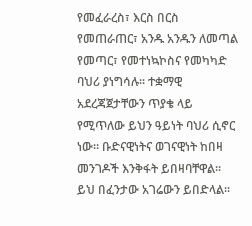የመፈራረስ፣ እርስ በርስ የመጠራጠር፣ አንዱ አንዱን ለመጣል የመጣር፣ የመተነኳኮስና የመካካድ ባህሪ ያነግሳሉ፡፡ ተቋማዊ አደረጃጀታቸውን ጥያቄ ላይ የሚጥለው ይህን ዓይነት ባህሪ ሲኖር ነው፡፡ ቡድናዊነትና ወገናዊነት ከበዛ መንገዶች እንቅፋት ይበዛባቸዋል፡፡ ይህ በፈንታው አገሬውን ይበድላል፡፡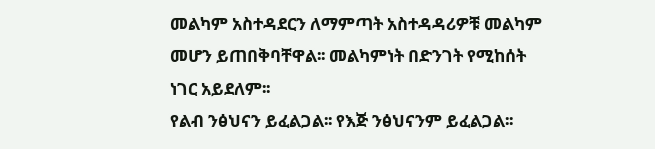መልካም አስተዳደርን ለማምጣት አስተዳዳሪዎቹ መልካም መሆን ይጠበቅባቸዋል፡፡ መልካምነት በድንገት የሚከሰት ነገር አይደለም፡፡
የልብ ንፅህናን ይፈልጋል፡፡ የእጅ ንፅህናንም ይፈልጋል፡፡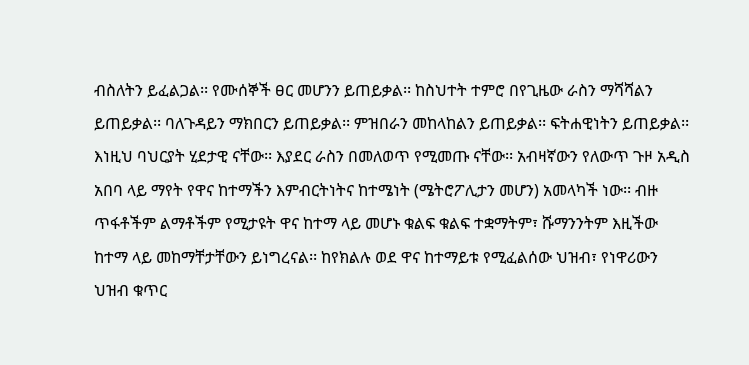ብስለትን ይፈልጋል፡፡ የሙሰኞች ፀር መሆንን ይጠይቃል፡፡ ከስህተት ተምሮ በየጊዜው ራስን ማሻሻልን ይጠይቃል፡፡ ባለጉዳይን ማክበርን ይጠይቃል፡፡ ምዝበራን መከላከልን ይጠይቃል፡፡ ፍትሐዊነትን ይጠይቃል፡፡ እነዚህ ባህርያት ሂደታዊ ናቸው፡፡ እያደር ራስን በመለወጥ የሚመጡ ናቸው፡፡ አብዛኛውን የለውጥ ጉዞ አዲስ አበባ ላይ ማየት የዋና ከተማችን እምብርትነትና ከተሜነት (ሜትሮፖሊታን መሆን) አመላካች ነው፡፡ ብዙ ጥፋቶችም ልማቶችም የሚታዩት ዋና ከተማ ላይ መሆኑ ቁልፍ ቁልፍ ተቋማትም፣ ሹማንንትም እዚችው ከተማ ላይ መከማቸታቸውን ይነግረናል፡፡ ከየክልሉ ወደ ዋና ከተማይቱ የሚፈልሰው ህዝብ፣ የነዋሪውን ህዝብ ቁጥር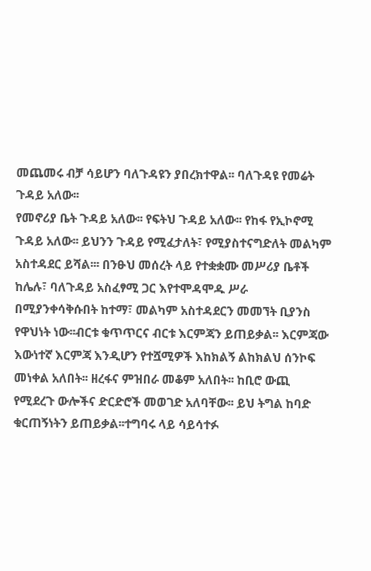መጨመሩ ብቻ ሳይሆን ባለጉዳዩን ያበረክተዋል፡፡ ባለጉዳዩ የመሬት ጉዳይ አለው፡፡
የመኖሪያ ቤት ጉዳይ አለው፡፡ የፍትህ ጉዳይ አለው፡፡ የከፋ የኢኮኖሚ ጉዳይ አለው፡፡ ይህንን ጉዳይ የሚፈታለት፣ የሚያስተናግድለት መልካም አስተዳደር ይሻል፡፡፡ በንፁህ መሰረት ላይ የተቋቋሙ መሥሪያ ቤቶች ከሌሉ፣ ባለጉዳይ አስፈፃሚ ጋር እየተሞዳሞዱ ሥራ በሚያንቀሳቅሱበት ከተማ፣ መልካም አስተዳደርን መመኘት ቢያንስ የዋህነት ነው፡፡ብርቱ ቁጥጥርና ብርቱ እርምጃን ይጠይቃል፡፡ እርምጃው እውነተኛ እርምጃ እንዲሆን የተሿሚዎች እከክልኝ ልከክልህ ሰንኮፍ መነቀል አለበት፡፡ ዘረፋና ምዝበራ መቆም አለበት፡፡ ከቢሮ ውጪ የሚደረጉ ውሎችና ድርድሮች መወገድ አለባቸው፡፡ ይህ ትግል ከባድ ቁርጠኝነትን ይጠይቃል፡፡ተግባሩ ላይ ሳይሳተፉ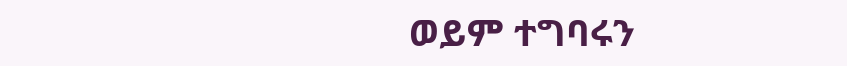ወይም ተግባሩን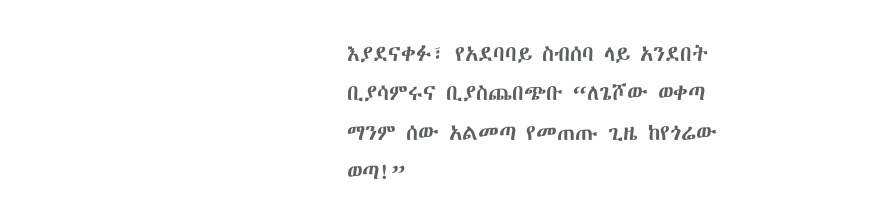እያደናቀፉ፣ የአደባባይ ስብሰባ ላይ አንደበት ቢያሳምሩና ቢያስጨበጭቡ “ለጌሾው ወቀጣ ማንም ሰው አልመጣ የመጠጡ ጊዜ ከየጎሬው ወጣ!”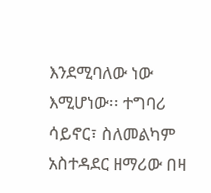እንደሚባለው ነው እሚሆነው፡፡ ተግባሪ ሳይኖር፣ ስለመልካም አስተዳደር ዘማሪው በዛ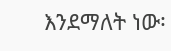እንደማለት ነው፡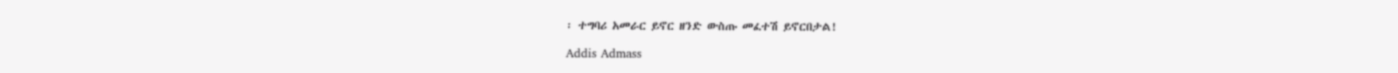፡ ተግባሪ አመራር ይኖር ዘንድ ውስጡ መፈተሽ ይኖርበታል!

Addis Admass